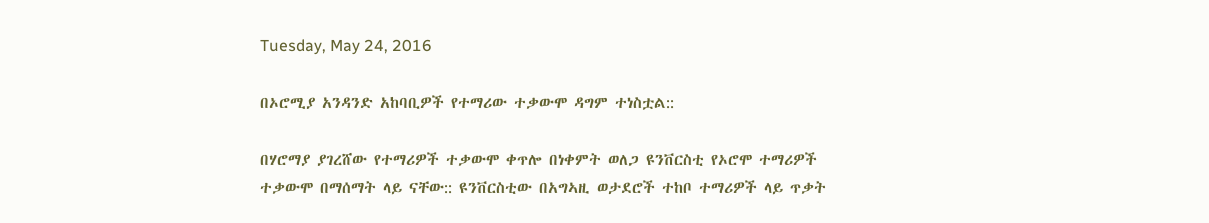Tuesday, May 24, 2016

በኦሮሚያ አንዳንድ አከባቢዎች የተማሪው ተቃውሞ ዳግም ተነስቷል::

በሃሮማያ ያገረሸው የተማሪዎች ተቃውሞ ቀጥሎ በነቀምት ወለጋ ዩንቨርስቲ የኦሮሞ ተማሪዎች ተቃውሞ በማሰማት ላይ ናቸው:: ዩንቨርስቲው በአግኣዚ ወታደሮች ተከቦ ተማሪዎች ላይ ጥቃት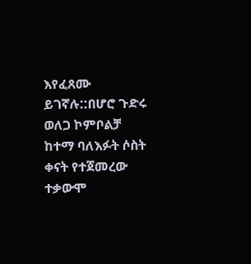እየፈጸሙ ይገኛሉ::በሆሮ ጉድሩ ወለጋ ኮምቦልቻ ከተማ ባለእፉት ሶስት ቀናት የተጀመረው ተቃውሞ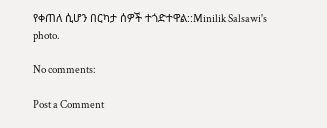የቀጠለ ሲሆን በርካታ ሰዎች ተጎድተዋል::Minilik Salsawi's photo.

No comments:

Post a Comment